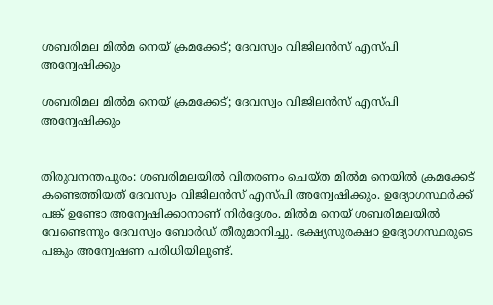ശബരിമല മില്‍മ നെയ് ക്രമക്കേട്; ദേവസ്വം വിജിലന്‍സ് എസ്പി അന്വേഷിക്കും

ശബരിമല മില്‍മ നെയ് ക്രമക്കേട്; ദേവസ്വം വിജിലന്‍സ് എസ്പി അന്വേഷിക്കും


തിരുവനന്തപുരം: ശബരിമലയില്‍ വിതരണം ചെയ്ത മില്‍മ നെയില്‍ ക്രമക്കേട് കണ്ടെത്തിയത് ദേവസ്വം വിജിലന്‍സ് എസ്പി അന്വേഷിക്കും. ഉദ്യോഗസ്ഥര്‍ക്ക് പങ്ക് ഉണ്ടോ അന്വേഷിക്കാനാണ് നിര്‍ദ്ദേശം. മില്‍മ നെയ് ശബരിമലയില്‍ വേണ്ടെന്നും ദേവസ്വം ബോര്‍ഡ് തീരുമാനിച്ചു. ഭക്ഷ്യസുരക്ഷാ ഉദ്യോഗസ്ഥരുടെ പങ്കും അന്വേഷണ പരിധിയിലുണ്ട്.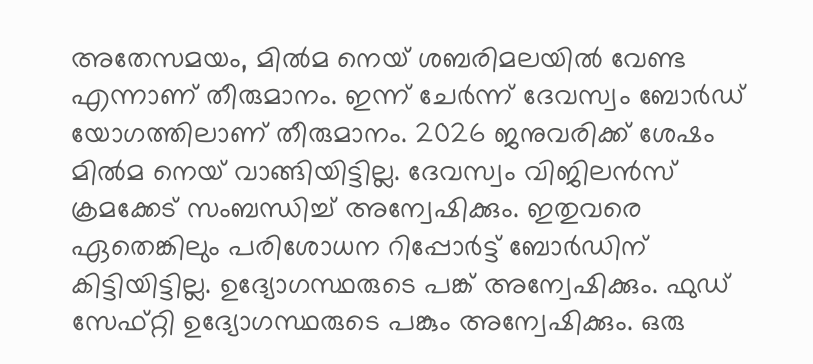അതേസമയം, മില്‍മ നെയ് ശബരിമലയില്‍ വേണ്ട എന്നാണ് തീരുമാനം. ഇന്ന് ചേര്‍ന്ന് ദേവസ്വം ബോര്‍ഡ് യോഗത്തിലാണ് തീരുമാനം. 2026 ജനുവരിക്ക് ശേഷം മില്‍മ നെയ് വാങ്ങിയിട്ടില്ല. ദേവസ്വം വിജിലന്‍സ് ക്രമക്കേട് സംബന്ധിച്ച് അന്വേഷിക്കും. ഇതുവരെ ഏതെങ്കിലും പരിശോധന റിപ്പോര്‍ട്ട് ബോര്‍ഡിന് കിട്ടിയിട്ടില്ല. ഉദ്യോഗസ്ഥരുടെ പങ്ക് അന്വേഷിക്കും. ഫുഡ് സേഫ്റ്റി ഉദ്യോഗസ്ഥരുടെ പങ്കും അന്വേഷിക്കും. ഒരു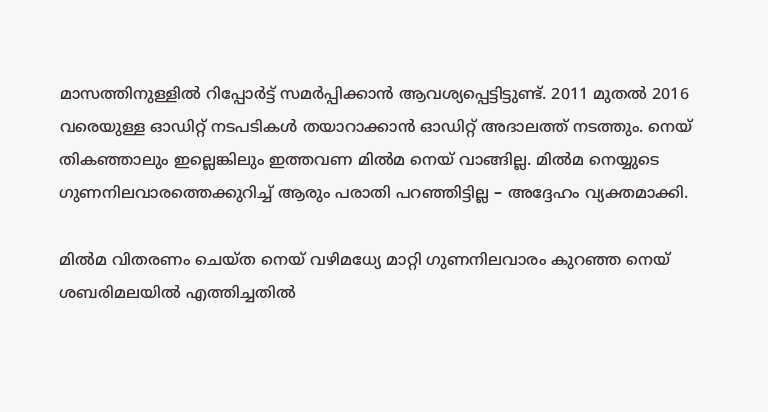മാസത്തിനുള്ളില്‍ റിപ്പോര്‍ട്ട് സമര്‍പ്പിക്കാന്‍ ആവശ്യപ്പെട്ടിട്ടുണ്ട്. 2011 മുതല്‍ 2016 വരെയുള്ള ഓഡിറ്റ് നടപടികള്‍ തയാറാക്കാന്‍ ഓഡിറ്റ് അദാലത്ത് നടത്തും. നെയ് തികഞ്ഞാലും ഇല്ലെങ്കിലും ഇത്തവണ മില്‍മ നെയ് വാങ്ങില്ല. മില്‍മ നെയ്യുടെ ഗുണനിലവാരത്തെക്കുറിച്ച് ആരും പരാതി പറഞ്ഞിട്ടില്ല – അദ്ദേഹം വ്യക്തമാക്കി.

മില്‍മ വിതരണം ചെയ്ത നെയ് വഴിമധ്യേ മാറ്റി ഗുണനിലവാരം കുറഞ്ഞ നെയ് ശബരിമലയില്‍ എത്തിച്ചതില്‍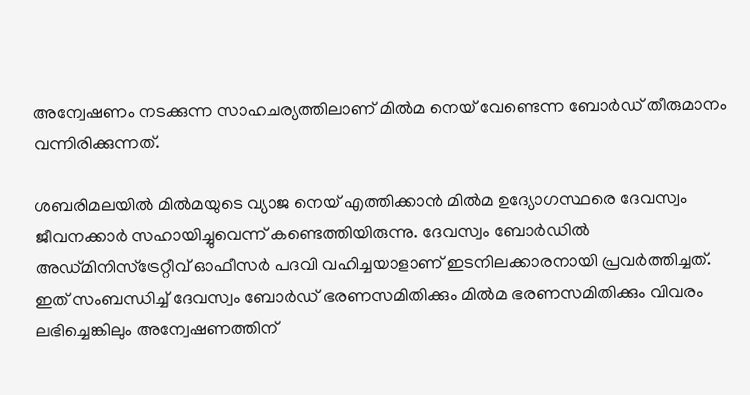അന്വേഷണം നടക്കുന്ന സാഹചര്യത്തിലാണ് മില്‍മ നെയ് വേണ്ടെന്ന ബോര്‍ഡ് തീരുമാനം വന്നിരിക്കുന്നത്.

ശബരിമലയില്‍ മില്‍മയുടെ വ്യാജ നെയ് എത്തിക്കാന്‍ മില്‍മ ഉദ്യോഗസ്ഥരെ ദേവസ്വം ജീവനക്കാര്‍ സഹായിച്ചുവെന്ന് കണ്ടെത്തിയിരുന്നു. ദേവസ്വം ബോര്‍ഡില്‍ അഡ്മിനിസ്ട്രേറ്റീവ് ഓഫീസര്‍ പദവി വഹിച്ചയാളാണ് ഇടനിലക്കാരനായി പ്രവര്‍ത്തിച്ചത്. ഇത് സംബന്ധിച്ച് ദേവസ്വം ബോര്‍ഡ് ഭരണസമിതിക്കും മില്‍മ ഭരണസമിതിക്കും വിവരം ലഭിച്ചെങ്കിലും അന്വേഷണത്തിന്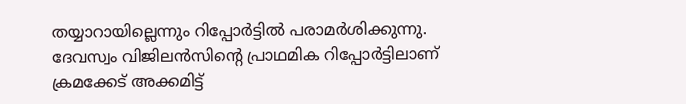തയ്യാറായില്ലെന്നും റിപ്പോര്‍ട്ടില്‍ പരാമര്‍ശിക്കുന്നു. ദേവസ്വം വിജിലന്‍സിന്റെ പ്രാഥമിക റിപ്പോര്‍ട്ടിലാണ് ക്രമക്കേട് അക്കമിട്ട്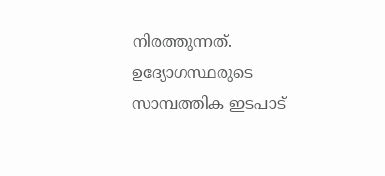നിരത്തുന്നത്. ഉദ്യോഗസ്ഥരുടെ സാമ്പത്തിക ഇടപാട്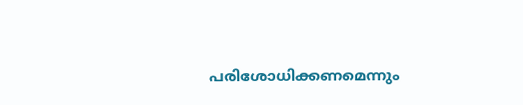പരിശോധിക്കണമെന്നും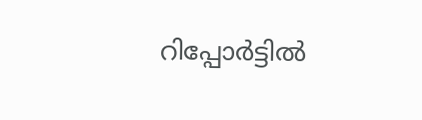റിപ്പോര്‍ട്ടില്‍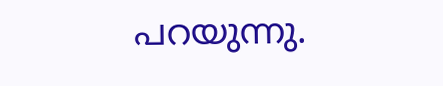പറയുന്നു.